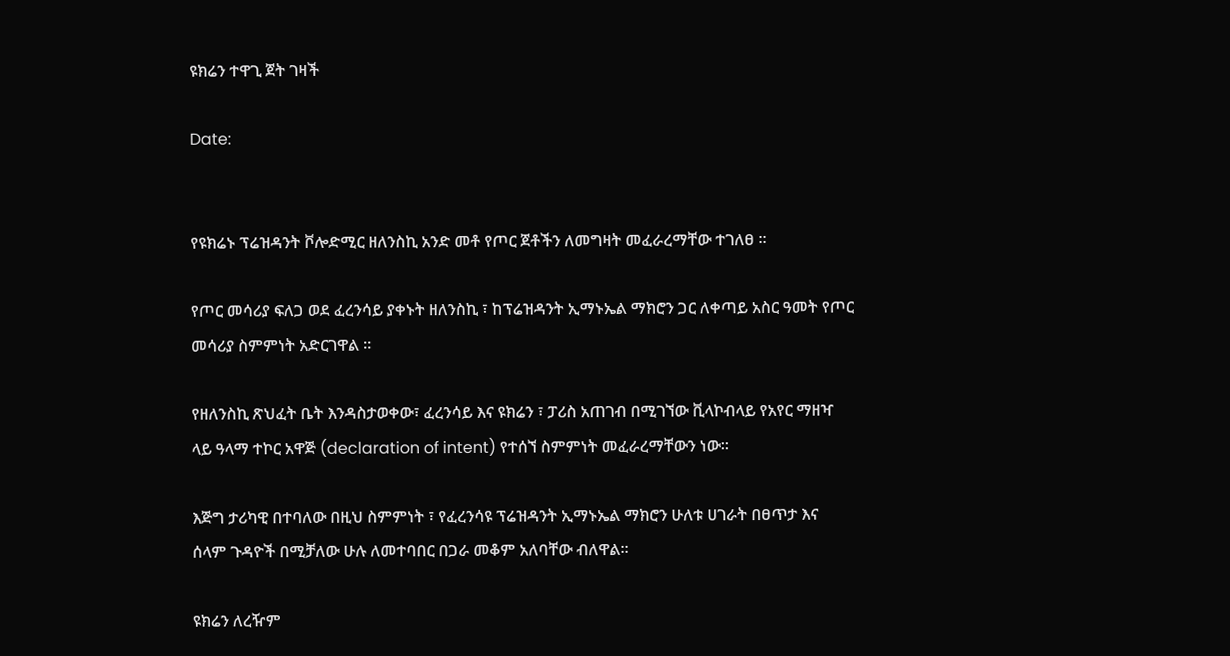ዩክሬን ተዋጊ ጀት ገዛች

Date:


የዩክሬኑ ፕሬዝዳንት ቮሎድሚር ዘለንስኪ አንድ መቶ የጦር ጀቶችን ለመግዛት መፈራረማቸው ተገለፀ ።

የጦር መሳሪያ ፍለጋ ወደ ፈረንሳይ ያቀኑት ዘለንስኪ ፣ ከፕሬዝዳንት ኢማኑኤል ማክሮን ጋር ለቀጣይ አስር ዓመት የጦር መሳሪያ ስምምነት አድርገዋል ።

የዘለንስኪ ጽህፈት ቤት እንዳስታወቀው፣ ፈረንሳይ እና ዩክሬን ፣ ፓሪስ አጠገብ በሚገኘው ቪላኮብላይ የአየር ማዘዣ ላይ ዓላማ ተኮር አዋጅ (declaration of intent) የተሰኘ ስምምነት መፈራረማቸውን ነው።

እጅግ ታሪካዊ በተባለው በዚህ ስምምነት ፣ የፈረንሳዩ ፕሬዝዳንት ኢማኑኤል ማክሮን ሁለቱ ሀገራት በፀጥታ እና ሰላም ጉዳዮች በሚቻለው ሁሉ ለመተባበር በጋራ መቆም አለባቸው ብለዋል።

ዩክሬን ለረዥም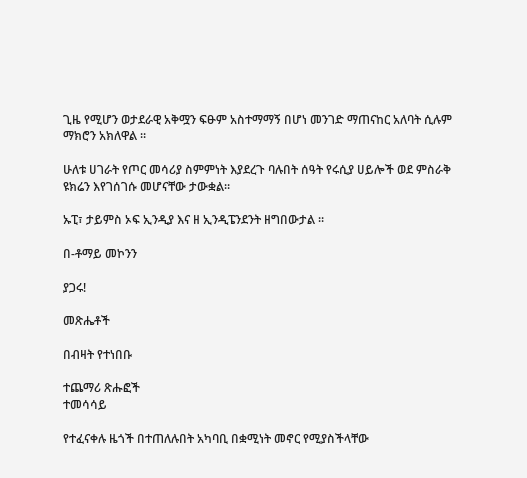ጊዜ የሚሆን ወታደራዊ አቅሟን ፍፁም አስተማማኝ በሆነ መንገድ ማጠናከር አለባት ሲሉም ማክሮን አክለዋል ።

ሁለቱ ሀገራት የጦር መሳሪያ ስምምነት እያደረጉ ባሉበት ሰዓት የሩሲያ ሀይሎች ወደ ምስራቅ ዩክሬን እየገሰገሱ መሆናቸው ታውቋል።

ኡፒ፣ ታይምስ ኦፍ ኢንዲያ እና ዘ ኢንዲፔንደንት ዘግበውታል ።

በ-ቶማይ መኮንን

ያጋሩ!

መጽሔቶች

በብዛት የተነበቡ

ተጨማሪ ጽሑፎች
ተመሳሳይ

የተፈናቀሉ ዜጎች በተጠለሉበት አካባቢ በቋሚነት መኖር የሚያስችላቸው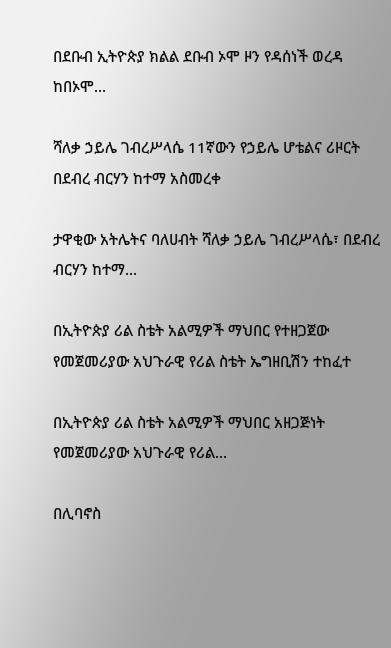በደቡብ ኢትዮጵያ ክልል ደቡብ ኦሞ ዞን የዳሰነች ወረዳ ከበኦሞ...

ሻለቃ ኃይሌ ገብረሥላሴ 11ኛውን የኃይሌ ሆቴልና ሪዞርት በደብረ ብርሃን ከተማ አስመረቀ

ታዋቂው አትሌትና ባለሀብት ሻለቃ ኃይሌ ገብረሥላሴ፣ በደብረ ብርሃን ከተማ...

በኢትዮጵያ ሪል ስቴት አልሚዎች ማህበር የተዘጋጀው የመጀመሪያው አህጉራዊ የሪል ስቴት ኤግዘቢሽን ተከፈተ

በኢትዮጵያ ሪል ስቴት አልሚዎች ማህበር አዘጋጅነት የመጀመሪያው አህጉራዊ የሪል...

በሊባኖስ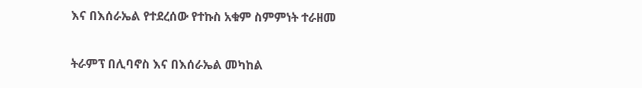እና በእሰራኤል የተደረሰው የተኩስ አቁም ስምምነት ተራዘመ

ትራምፕ በሊባኖስ እና በእሰራኤል መካከል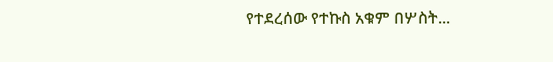የተደረሰው የተኩስ አቁም በሦስት...